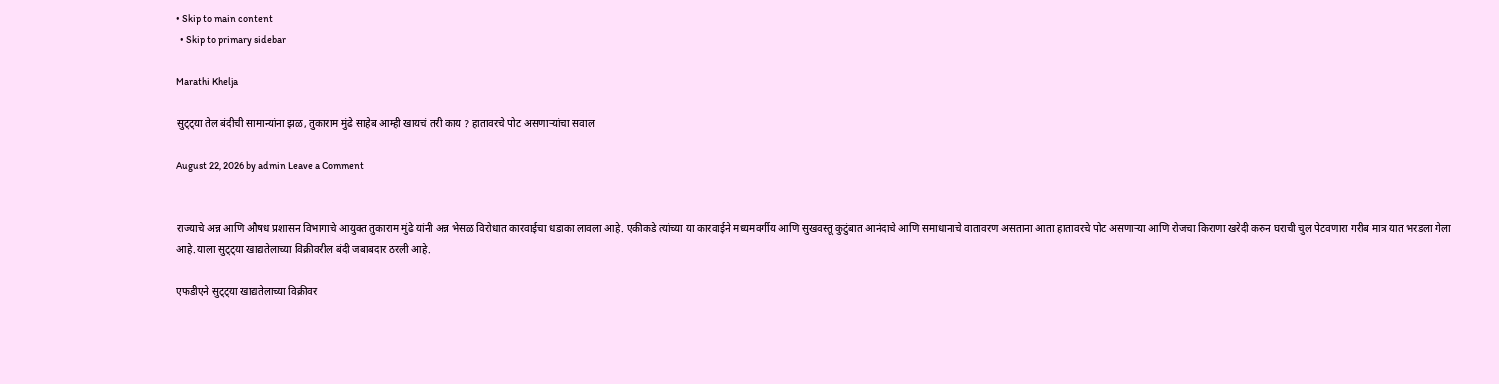• Skip to main content
  • Skip to primary sidebar

Marathi Khelja

सुट्ट्या तेल बंदीची सामान्यांना झळ, तुकाराम मुंढे साहेब आम्ही खायचं तरी काय ? हातावरचे पोट असणाऱ्यांचा सवाल

August 22, 2026 by admin Leave a Comment


राज्याचे अन्न आणि औषध प्रशासन विभागाचे आयुक्त तुकाराम मुंढे यांनी अन्न भेसळ विरोधात कारवाईचा धडाका लावला आहे. एकीकडे त्यांच्या या कारवाईने मध्यमवर्गीय आणि सुखवस्तू कुटुंबात आनंदाचे आणि समाधानाचे वातावरण असताना आता हातावरचे पोट असणाऱ्या आणि रोजचा किराणा खरेदी करुन घराची चुल पेटवणारा गरीब मात्र यात भरडला गेला आहे.याला सुट्ट्या खाद्यतेलाच्या विक्रीवरील बंदी जबाबदार ठरली आहे.

एफडीएने सुट्ट्या खाद्यतेलाच्या विक्रीवर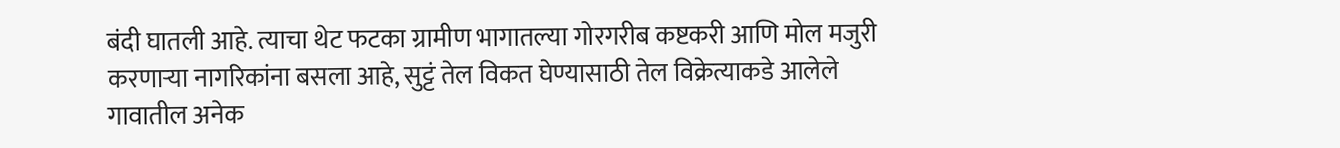बंदी घातली आहे. त्याचा थेट फटका ग्रामीण भागातल्या गोरगरीब कष्टकरी आणि मोल मजुरी करणाऱ्या नागरिकांना बसला आहे, सुट्टं तेल विकत घेण्यासाठी तेल विक्रेत्याकडे आलेले गावातील अनेक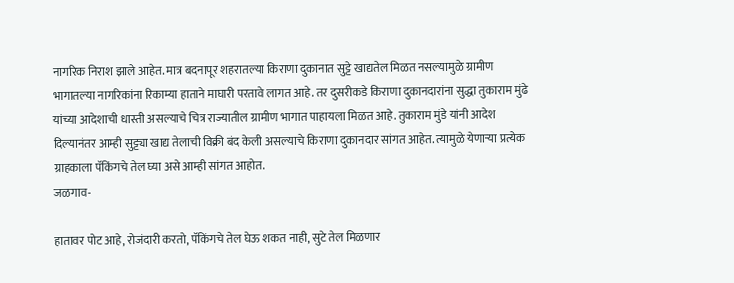नागरिक निराश झाले आहेत. मात्र बदनापूर शहरातल्या किराणा दुकानात सुट्टे खाद्यतेल मिळत नसल्यामुळे ग्रामीण भागातल्या नागरिकांना रिकाम्या हाताने माघारी परतावे लागत आहे. तर दुसरीकडे किराणा दुकानदारांना सुद्धा तुकाराम मुंढे यांच्या आदेशाची धास्ती असल्याचे चित्र राज्यातील ग्रामीण भागात पाहायला मिळत आहे. तुकाराम मुंडे यांनी आदेश दिल्यानंतर आम्ही सुट्ट्या खाद्य तेलाची विक्री बंद केली असल्याचे किराणा दुकानदार सांगत आहेत. त्यामुळे येणाऱ्या प्रत्येक ग्राहकाला पॅकिंगचे तेल घ्या असे आम्ही सांगत आहोत.
जळगाव-

हातावर पोट आहे, रोजंदारी करतो, पॅकिंगचे तेल घेऊ शकत नाही, सुटे तेल मिळणार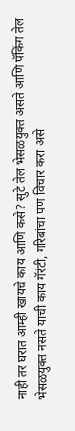नाही तर घरात आम्ही खायचे काय आणि कसे? सुटे तेल भेसळयुक्त असते आणि पॅकिंग तेल भेसळयुक्त नसते याची काय गॅरंटी, गरिबांचा पण विचार करा असे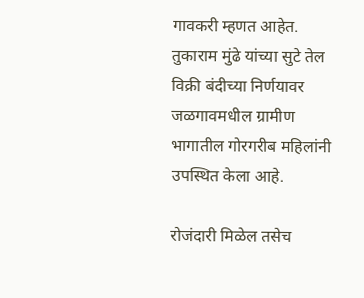गावकरी म्हणत आहेत. तुकाराम मुंढे यांच्या सुटे तेल विक्री बंदीच्या निर्णयावर जळगावमधील ग्रामीण भागातील गोरगरीब महिलांनी उपस्थित केला आहे.

रोजंदारी मिळेल तसेच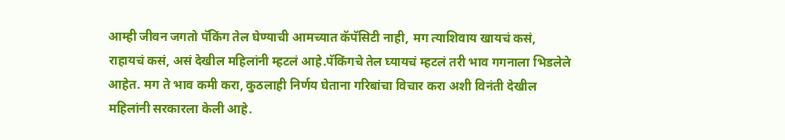आम्ही जीवन जगतो पॅकिंग तेल घेण्याची आमच्यात कॅपॅसिटी नाही, मग त्याशिवाय खायचं कसं, राहायचं कसं, असं देखील महिलांनी म्हटलं आहे.पॅकिंगचे तेल घ्यायचं म्हटलं तरी भाव गगनाला भिडलेले आहेत. मग ते भाव कमी करा, कुठलाही निर्णय घेताना गरिबांचा विचार करा अशी विनंती देखील महिलांनी सरकारला केली आहे.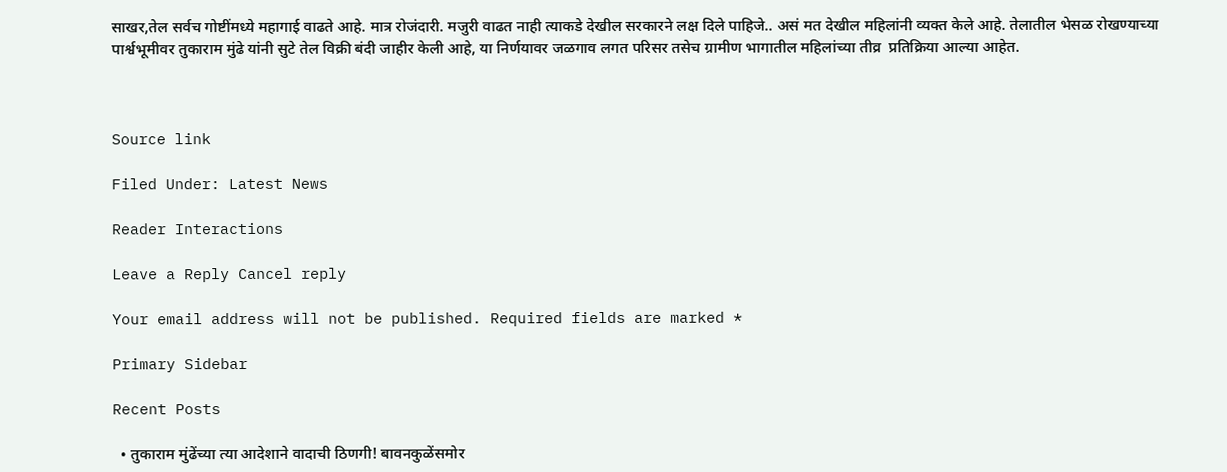साखर,तेल सर्वच गोष्टींमध्ये महागाई वाढते आहे. मात्र रोजंदारी. मजुरी वाढत नाही त्याकडे देखील सरकारने लक्ष दिले पाहिजे.. असं मत देखील महिलांनी व्यक्त केले आहे. तेलातील भेसळ रोखण्याच्या पार्श्वभूमीवर तुकाराम मुंढे यांनी सुटे तेल विक्री बंदी जाहीर केली आहे, या निर्णयावर जळगाव लगत परिसर तसेच ग्रामीण भागातील महिलांच्या तीव्र  प्रतिक्रिया आल्या आहेत.



Source link

Filed Under: Latest News

Reader Interactions

Leave a Reply Cancel reply

Your email address will not be published. Required fields are marked *

Primary Sidebar

Recent Posts

  • तुकाराम मुंढेंच्या त्या आदेशाने वादाची ठिणगी! बावनकुळेंसमोर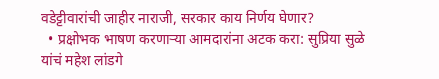वडेट्टीवारांची जाहीर नाराजी, सरकार काय निर्णय घेणार?
  • प्रक्षोभक भाषण करणाऱ्या आमदारांना अटक करा: सुप्रिया सुळे यांचं महेश लांडगे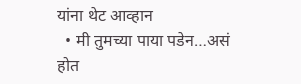यांना थेट आव्हान
  • मी तुमच्या पाया पडेन…असं होत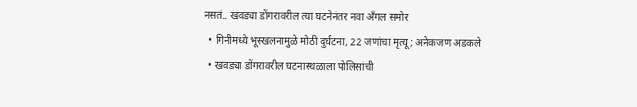नसतं.. खवड्या डोंगरावरील त्या घटनेनंतर नवा अँगल समोर
  • गिनीमध्ये भूस्खलनामुळे मोठी दुर्घटना, 22 जणांचा मृत्यू; अनेकजण अडकले
  • खवड्या डोंगरावरील घटनास्थळाला पोलिसांची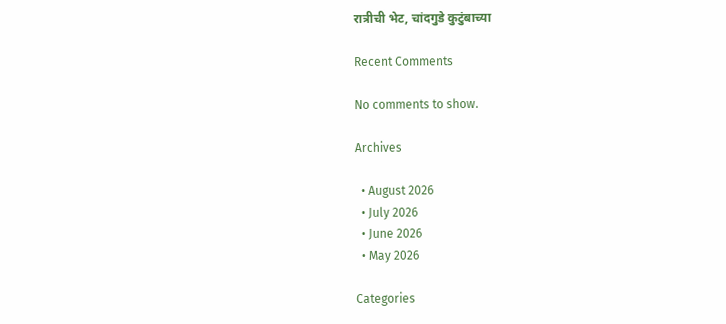रात्रीची भेट, चांदगुडे कुटुंबाच्या

Recent Comments

No comments to show.

Archives

  • August 2026
  • July 2026
  • June 2026
  • May 2026

Categories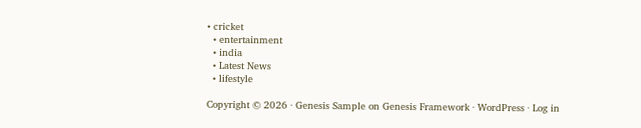• cricket
  • entertainment
  • india
  • Latest News
  • lifestyle

Copyright © 2026 · Genesis Sample on Genesis Framework · WordPress · Log in